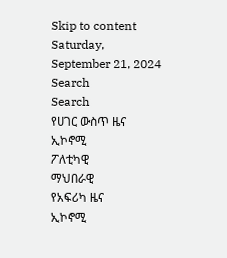Skip to content
Saturday, September 21, 2024
Search
Search
የሀገር ውስጥ ዜና
ኢኮኖሚ
ፖለቲካዊ
ማህበራዊ
የአፍሪካ ዜና
ኢኮኖሚ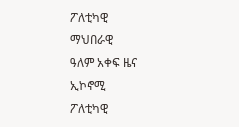ፖለቲካዊ
ማህበራዊ
ዓለም አቀፍ ዜና
ኢኮኖሚ
ፖለቲካዊ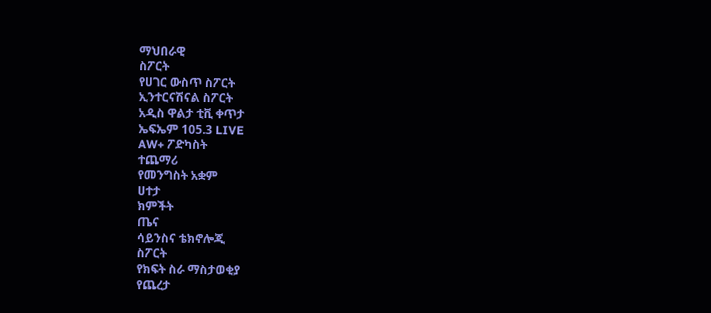ማህበራዊ
ስፖርት
የሀገር ውስጥ ስፖርት
ኢንተርናሽናል ስፖርት
አዲስ ዋልታ ቲቪ ቀጥታ
ኤፍኤም 105.3 LIVE
AW+ ፖድካስት
ተጨማሪ
የመንግስት አቋም
ሀተታ
ክምችት
ጤና
ሳይንስና ቴክኖሎጂ
ስፖርት
የክፍት ስራ ማስታወቂያ
የጨረታ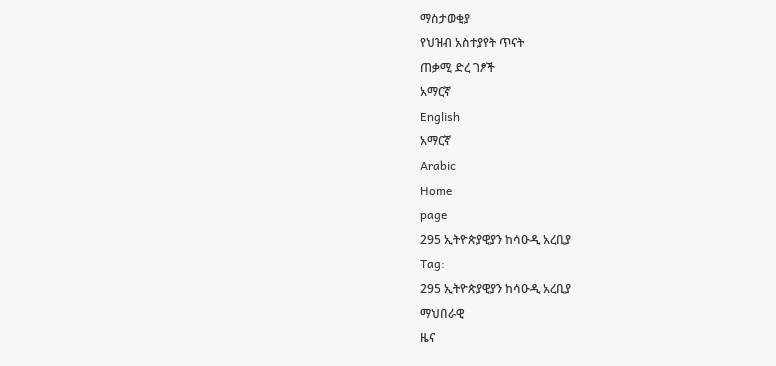ማስታወቂያ
የህዝብ አስተያየት ጥናት
ጠቃሚ ድረ ገፆች
አማርኛ
English
አማርኛ
Arabic
Home
page
295 ኢትዮጵያዊያን ከሳዑዲ አረቢያ
Tag:
295 ኢትዮጵያዊያን ከሳዑዲ አረቢያ
ማህበራዊ
ዜና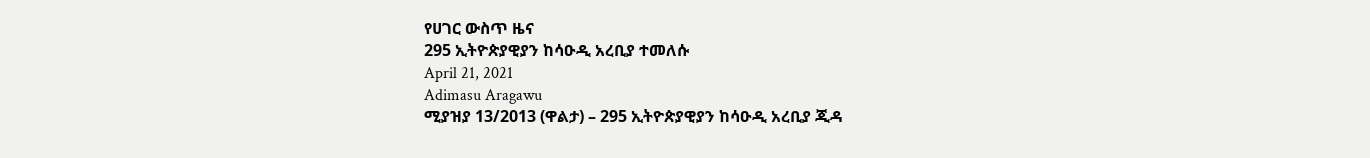የሀገር ውስጥ ዜና
295 ኢትዮጵያዊያን ከሳዑዲ አረቢያ ተመለሱ
April 21, 2021
Adimasu Aragawu
ሚያዝያ 13/2013 (ዋልታ) – 295 ኢትዮጵያዊያን ከሳዑዲ አረቢያ ጂዳ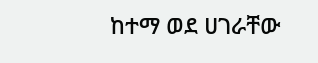ከተማ ወደ ሀገራቸው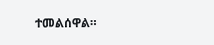ተመልሰዋል።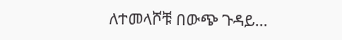ለተመላሾቹ በውጭ ጉዳይ…